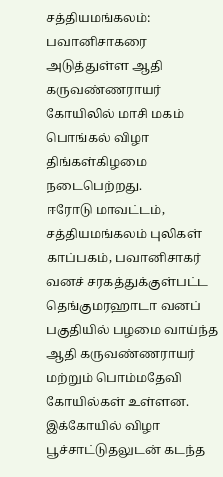சத்தியமங்கலம்: பவானிசாகரை அடுத்துள்ள ஆதி கருவண்ணராயர் கோயிலில் மாசி மகம் பொங்கல் விழா திங்கள்கிழமை நடைபெற்றது.
ஈரோடு மாவட்டம், சத்தியமங்கலம் புலிகள் காப்பகம், பவானிசாகர் வனச் சரகத்துக்குள்பட்ட தெங்குமரஹாடா வனப் பகுதியில் பழமை வாய்ந்த ஆதி கருவண்ணராயர் மற்றும் பொம்மதேவி கோயில்கள் உள்ளன. இக்கோயில் விழா பூச்சாட்டுதலுடன் கடந்த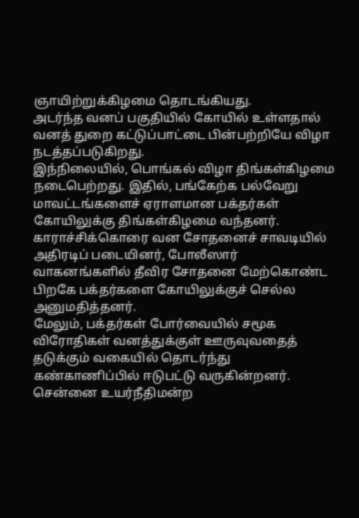ஞாயிற்றுக்கிழமை தொடங்கியது.
அடர்ந்த வனப் பகுதியில் கோயில் உள்ளதால் வனத் துறை கட்டுப்பாட்டை பின்பற்றியே விழா நடத்தப்படுகிறது.
இந்நிலையில், பொங்கல் விழா திங்கள்கிழமை நடைபெற்றது. இதில், பங்கேற்க பல்வேறு மாவட்டங்களைச் ஏராளமான பக்தர்கள் கோயிலுக்கு திங்கள்கிழமை வந்தனர். காராச்சிக்கொரை வன சோதனைச் சாவடியில் அதிரடிப் படையினர், போலீஸார் வாகனங்களில் தீவிர சோதனை மேற்கொண்ட பிறகே பக்தர்களை கோயிலுக்குச் செல்ல அனுமதித்தனர்.
மேலும், பக்தர்கள் போர்வையில் சமூக விரோதிகள் வனத்துக்குள் ஊருவுவதைத் தடுக்கும் வகையில் தொடர்ந்து கண்காணிப்பில் ஈடுபட்டு வருகின்றனர். சென்னை உயர்நீதிமன்ற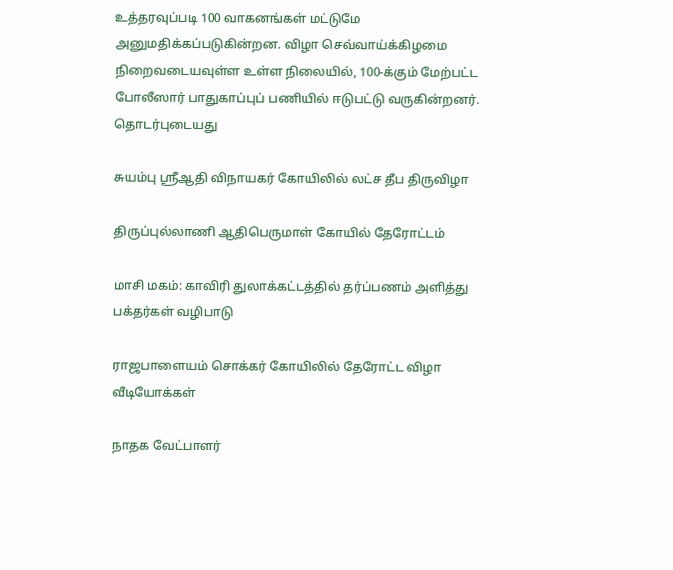உத்தரவுப்படி 100 வாகனங்கள் மட்டுமே அனுமதிக்கப்படுகின்றன. விழா செவ்வாய்க்கிழமை நிறைவடையவுள்ள உள்ள நிலையில், 100-க்கும் மேற்பட்ட போலீஸார் பாதுகாப்புப் பணியில் ஈடுபட்டு வருகின்றனர்.
தொடர்புடையது

சுயம்பு ஸ்ரீஆதி விநாயகர் கோயிலில் லட்ச தீப திருவிழா

திருப்புல்லாணி ஆதிபெருமாள் கோயில் தேரோட்டம்

மாசி மகம்: காவிரி துலாக்கட்டத்தில் தர்ப்பணம் அளித்து பக்தர்கள் வழிபாடு

ராஜபாளையம் சொக்கர் கோயிலில் தேரோட்ட விழா
வீடியோக்கள்

நாதக வேட்பாளர்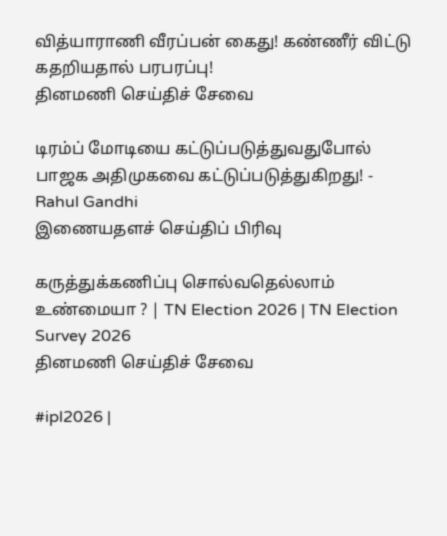வித்யாராணி வீரப்பன் கைது! கண்ணீர் விட்டு கதறியதால் பரபரப்பு!
தினமணி செய்திச் சேவை

டிரம்ப் மோடியை கட்டுப்படுத்துவதுபோல் பாஜக அதிமுகவை கட்டுப்படுத்துகிறது! - Rahul Gandhi
இணையதளச் செய்திப் பிரிவு

கருத்துக்கணிப்பு சொல்வதெல்லாம் உண்மையா ? | TN Election 2026 | TN Election Survey 2026
தினமணி செய்திச் சேவை

#ipl2026 |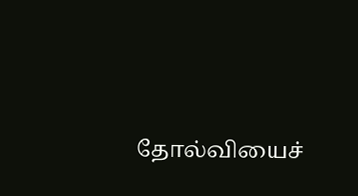தோல்வியைச்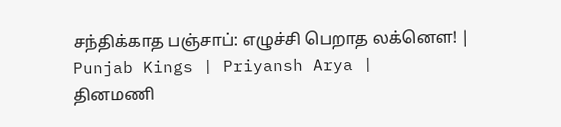சந்திக்காத பஞ்சாப்: எழுச்சி பெறாத லக்னௌ! | Punjab Kings | Priyansh Arya |
தினமணி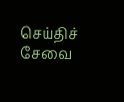செய்திச் சேவை